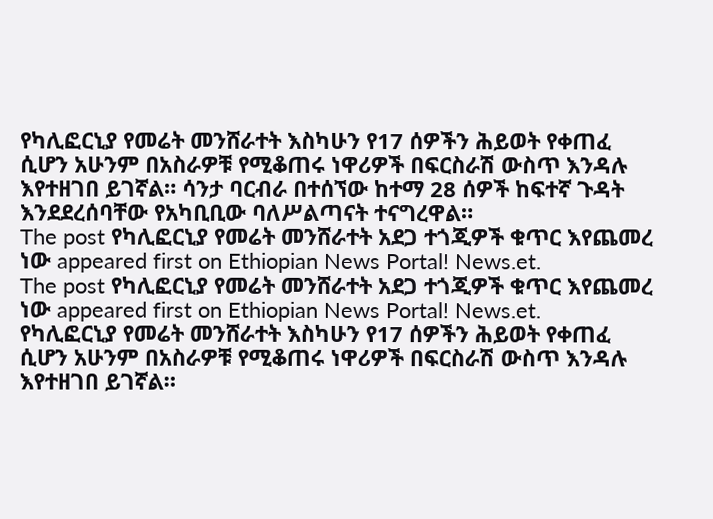የካሊፎርኒያ የመሬት መንሸራተት እስካሁን የ17 ሰዎችን ሕይወት የቀጠፈ ሲሆን አሁንም በአስራዎቹ የሚቆጠሩ ነዋሪዎች በፍርስራሽ ውስጥ እንዳሉ እየተዘገበ ይገኛል። ሳንታ ባርብራ በተሰኘው ከተማ 28 ሰዎች ከፍተኛ ጉዳት እንደደረሰባቸው የአካቢቢው ባለሥልጣናት ተናግረዋል።
The post የካሊፎርኒያ የመሬት መንሸራተት አደጋ ተጎጂዎች ቁጥር እየጨመረ ነው appeared first on Ethiopian News Portal! News.et.
The post የካሊፎርኒያ የመሬት መንሸራተት አደጋ ተጎጂዎች ቁጥር እየጨመረ ነው appeared first on Ethiopian News Portal! News.et.
የካሊፎርኒያ የመሬት መንሸራተት እስካሁን የ17 ሰዎችን ሕይወት የቀጠፈ ሲሆን አሁንም በአስራዎቹ የሚቆጠሩ ነዋሪዎች በፍርስራሽ ውስጥ እንዳሉ እየተዘገበ ይገኛል።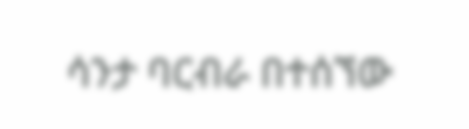ሳንታ ባርብራ በተሰኘው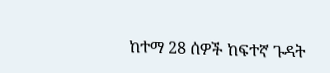ከተማ 28 ሰዎች ከፍተኛ ጉዳት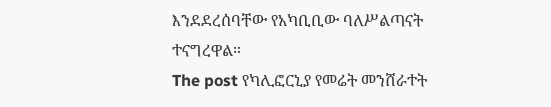እንደደረሰባቸው የአካቢቢው ባለሥልጣናት ተናግረዋል።
The post የካሊፎርኒያ የመሬት መንሸራተት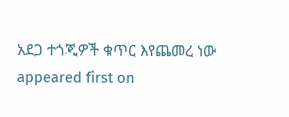አደጋ ተጎጂዎች ቁጥር እየጨመረ ነው appeared first on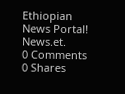Ethiopian News Portal! News.et.
0 Comments
0 Shares